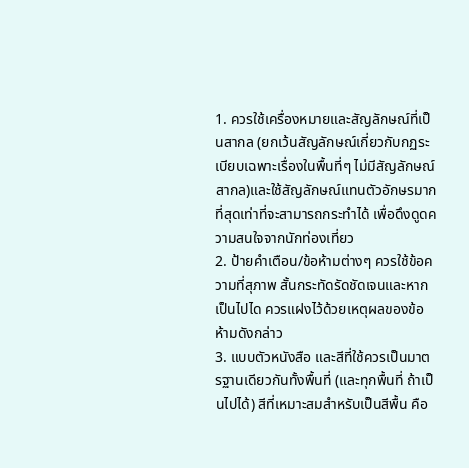1. ควรใช้เครื่องหมายและสัญลักษณ์ที่เป็นสากล (ยกเว้นสัญลักษณ์เกี่ยวกับกฏระเบียบเฉพาะเรื่องในพื้นที่ๆ ไม่มีสัญลักษณ์สากล)และใช้สัญลักษณ์แทนตัวอักษรมากที่สุดเท่าที่จะสามารถกระทำได้ เพื่อดึงดูดความสนใจจากนักท่องเที่ยว
2. ป้ายคำเตือน/ข้อห้ามต่างๆ ควรใช้ข้อความที่สุภาพ สั้นกระทัดรัดชัดเจนและหากเป็นไปได ควรแฝงไว้ด้วยเหตุผลของข้อห้ามดังกล่าว
3. แบบตัวหนังสือ และสีที่ใช้ควรเป็นมาตรฐานเดียวกันทั้งพื้นที่ (และทุกพื้นที่ ถ้าเป็นไปได้) สีที่เหมาะสมสำหรับเป็นสีพื้น คือ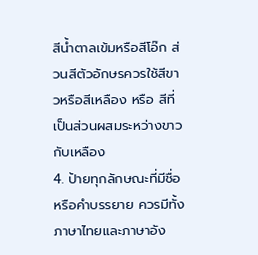สีน้ำตาลเข้มหรือสีโอ๊ก ส่วนสีตัวอักษรควรใช้สีขาวหรือสีเหลือง หรือ สีที่เป็นส่วนผสมระหว่างขาวกับเหลือง
4. ป้ายทุกลักษณะที่มีชื่อ หรือคำบรรยาย ควรมีทั้งภาษาไทยและภาษาอัง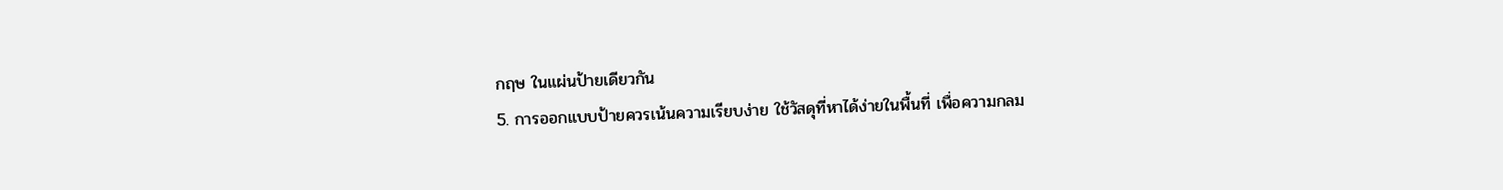กฤษ ในแผ่นป้ายเดียวกัน
5. การออกแบบป้ายควรเน้นความเรียบง่าย ใช้วัสดุที่หาได้ง่ายในพื้นที่ เพื่อความกลม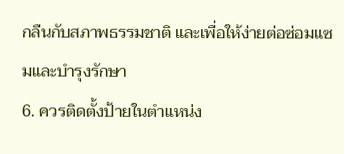กลืนกับสภาพธรรมชาติ และเพื่อให้ง่ายต่อซ่อมแซมและบำรุงรักษา
6. ควรติดตั้งป้ายในตำแหน่ง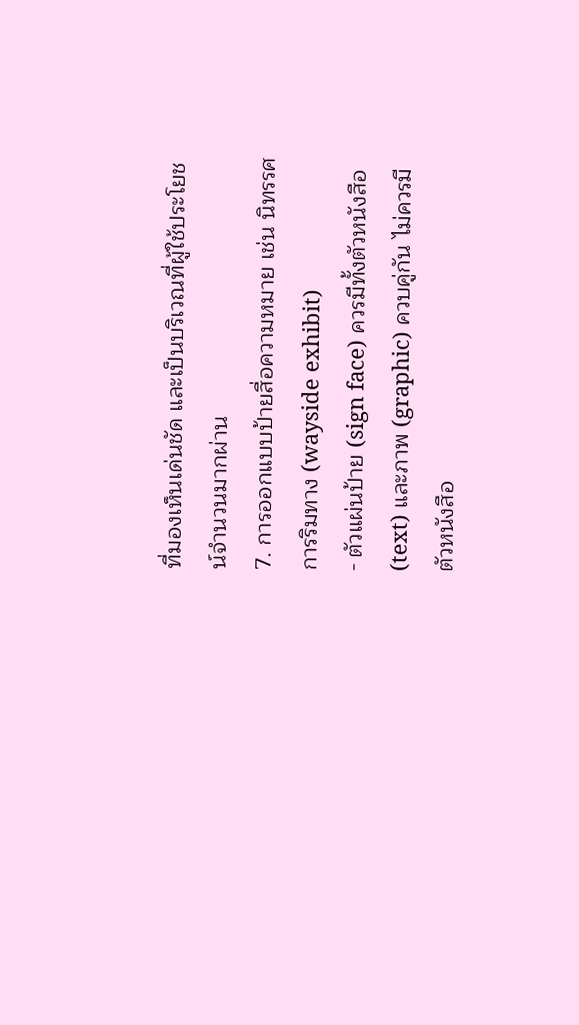ที่มองเห็นเด่นชัด และเป็นบริเวณที่ผู้ใช้ประโยชน์จำนวนมากผ่าน
7. การออกแบบป้ายสื่อความหมาย เช่น นิทรรศการริมทาง (wayside exhibit)
- ตัวแผ่นป้าย (sign face) ควรมีทั้งตัวหนังสือ (text) และภาพ (graphic) ควบคู่กัน ไม่ควรมีตัวหนังสือ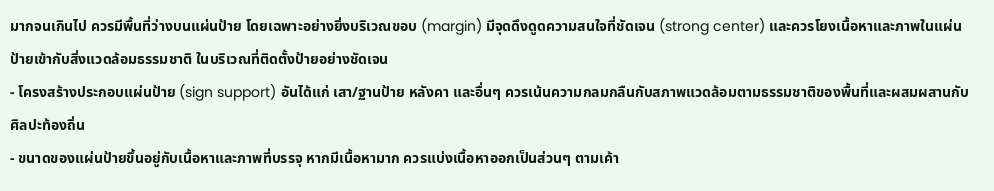มากจนเกินไป ควรมีพื้นที่ว่างบนแผ่นป้าย โดยเฉพาะอย่างยิ่งบริเวณขอบ (margin) มีจุดดึงดูดความสนใจที่ชัดเจน (strong center) และควรโยงเนื้อหาและภาพในแผ่นป้ายเข้ากับสิ่งแวดล้อมธรรมชาติ ในบริเวณที่ติดตั้งป้ายอย่างชัดเจน
- โครงสร้างประกอบแผ่นป้าย (sign support) อันได้แก่ เสา/ฐานป้าย หลังคา และอื่นๆ ควรเน้นความกลมกลืนกับสภาพแวดล้อมตามธรรมชาติของพื้นที่และผสมผสานกับศิลปะท้องถิ่น
- ขนาดของแผ่นป้ายขึ้นอยู่กับเนื้อหาและภาพที่บรรจุ หากมีเนื้อหามาก ควรแบ่งเนื้อหาออกเป็นส่วนๆ ตามเค้า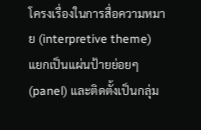โครงเรื่องในการสื่อความหมาย (interpretive theme) แยกเป็นแผ่นป้ายย่อยๆ (panel) และติดตั้งเป็นกลุ่ม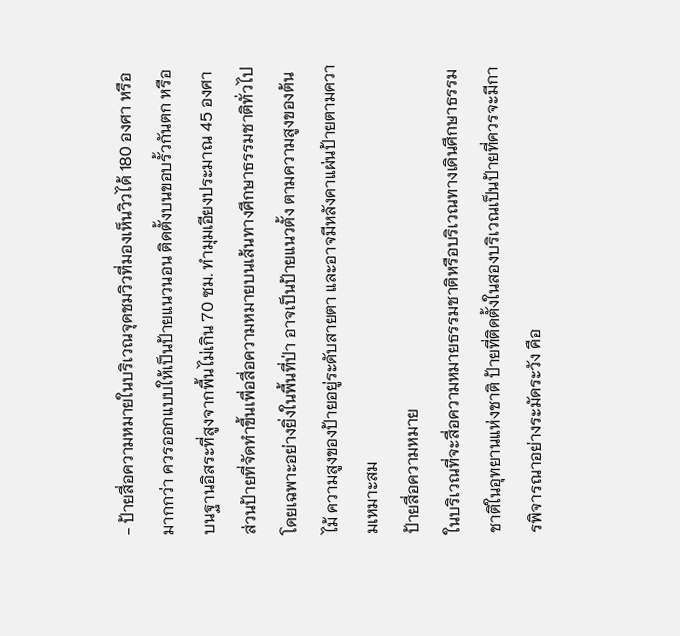- ป้ายสื่อความหมายในบริเวณจุดชมวิวที่มองเห็นวิวได้ 180 องศา หรือมากกว่า ควรออกแบบให้เป็นป้ายแนวนอน ติดตั้งบนขอบรั้วกันตก หรือบนฐานอิสระที่สูงจากพื้นไม่เกิน 70 ซม. ทำมุมเอียงประมาณ 45 องศา ส่วนป้ายที่จัดทำขึ้นเพื่อสื่อความหมายบนเส้นทางศึกษาธรรมชาติทั่วไป โดยเฉพาะอย่างยิ่งในพื้นที่ป่า อาจเป็นป้ายแนวตั้ง ตามความสูงของต้นไม้ ความสูงของป้ายอยู่ระดับสายตา และอาจมีหลังคาแผ่นป้ายตามความเหมาะสม
ป้ายสื่อความหมาย
ในบริเวณที่จะสื่อความหมายธรรมชาติหรือบริเวณทางเดินศึกษาธรรมชาติในอุทยานแห่งชาติ ป้ายที่ติดตั้งในสองบริเวณเป็นป้ายที่ควรจะมีการพิจารณาอย่างระมัดระวัง คือ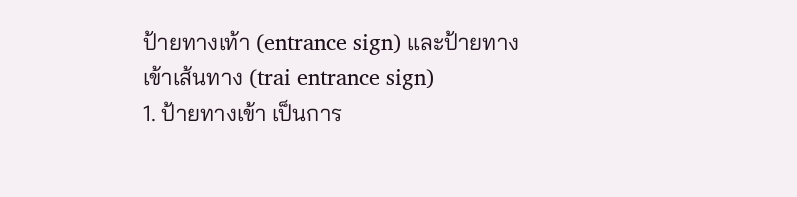ป้ายทางเท้า (entrance sign) และป้ายทางเข้าเส้นทาง (trai entrance sign)
1. ป้ายทางเข้า เป็นการ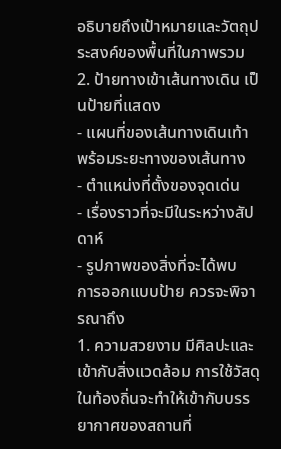อธิบายถึงเป้าหมายและวัตถุประสงค์ของพื้นที่ในภาพรวม
2. ป้ายทางเข้าเส้นทางเดิน เป็นป้ายที่แสดง
- แผนที่ของเส้นทางเดินเท้า พร้อมระยะทางของเส้นทาง
- ตำแหน่งที่ตั้งของจุดเด่น
- เรื่องราวที่จะมีในระหว่างสัปดาห์
- รูปภาพของสิ่งที่จะได้พบ
การออกแบบป้าย ควรจะพิจารณาถึง
1. ความสวยงาม มีศิลปะและเข้ากับสิ่งแวดล้อม การใช้วัสดุในท้องถิ่นจะทำให้เข้ากับบรรยากาศของสถานที่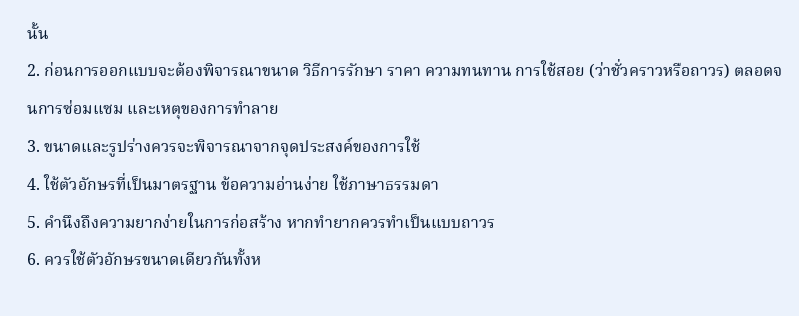นั้น
2. ก่อนการออกแบบจะต้องพิจารณาขนาด วิธีการรักษา ราคา ความทนทาน การใช้สอย (ว่าชั่วคราวหรือถาวร) ตลอดจนการซ่อมแซม และเหตุของการทำลาย
3. ขนาดและรูปร่างควรจะพิจารณาจากจุดประสงค์ของการใช้
4. ใช้ตัวอักษรที่เป็นมาตรฐาน ข้อความอ่านง่าย ใช้ภาษาธรรมดา
5. คำนึงถึงความยากง่ายในการก่อสร้าง หากทำยากควรทำเป็นแบบถาวร
6. ควรใช้ตัวอักษรขนาดเดียวกันทั้งห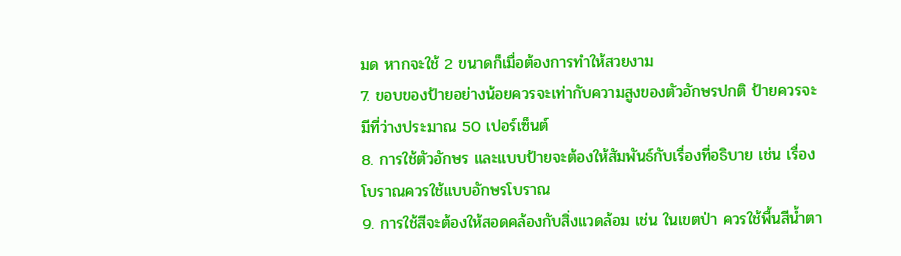มด หากจะใช้ 2 ขนาดก็เมื่อต้องการทำให้สวยงาม
7. ขอบของป้ายอย่างน้อยควรจะเท่ากับความสูงของตัวอักษรปกติ ป้ายควรจะมีที่ว่างประมาณ 50 เปอร์เซ็นต์
8. การใช้ตัวอักษร และแบบป้ายจะต้องให้สัมพันธ์กับเรื่องที่อธิบาย เช่น เรื่องโบราณควรใช้แบบอักษรโบราณ
9. การใช้สีจะต้องให้สอดคล้องกับสิ่งแวดล้อม เช่น ในเขตป่า ควรใช้พื้นสีน้ำตา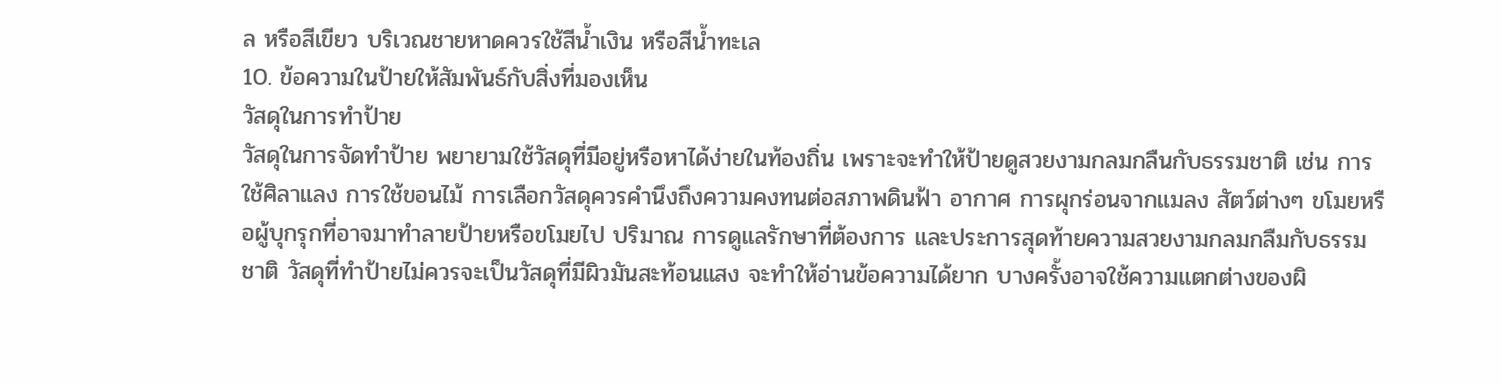ล หรือสีเขียว บริเวณชายหาดควรใช้สีน้ำเงิน หรือสีน้ำทะเล
10. ข้อความในป้ายให้สัมพันธ์กับสิ่งที่มองเห็น
วัสดุในการทำป้าย
วัสดุในการจัดทำป้าย พยายามใช้วัสดุที่มีอยู่หรือหาได้ง่ายในท้องถิ่น เพราะจะทำให้ป้ายดูสวยงามกลมกลืนกับธรรมชาติ เช่น การใช้ศิลาแลง การใช้ขอนไม้ การเลือกวัสดุควรคำนึงถึงความคงทนต่อสภาพดินฟ้า อากาศ การผุกร่อนจากแมลง สัตว์ต่างๆ ขโมยหรือผู้บุกรุกที่อาจมาทำลายป้ายหรือขโมยไป ปริมาณ การดูแลรักษาที่ต้องการ และประการสุดท้ายความสวยงามกลมกลืมกับธรรมชาติ วัสดุที่ทำป้ายไม่ควรจะเป็นวัสดุที่มีผิวมันสะท้อนแสง จะทำให้อ่านข้อความได้ยาก บางครั้งอาจใช้ความแตกต่างของผิ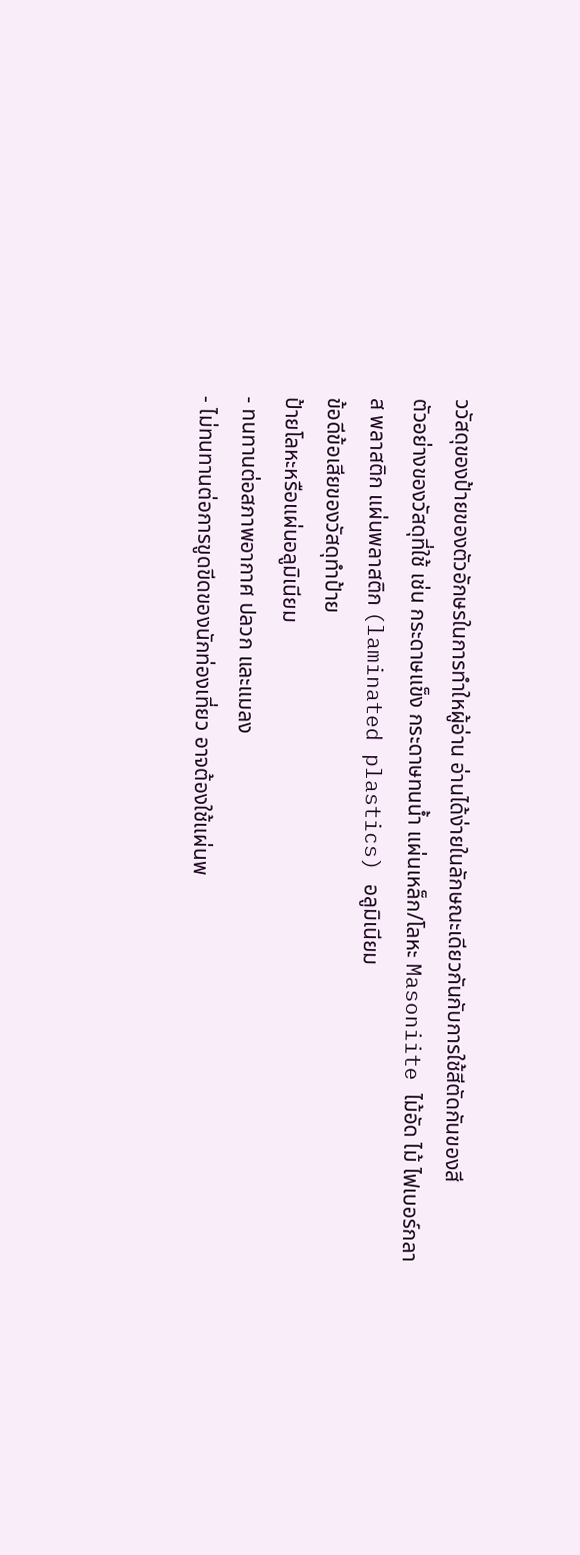ววัสดุของป้ายของตัวอักษรในการทำใหผู้อ่าน อ่านได้ง่ายในลักษณะเดียวกันกับการใช้สีตัดกันของสี
ตัวอย่างของวัสดุที่ใช้ เช่น กระดาษแข็ง กระดาษทนน้ำ แผ่นเหล็ก/โลหะ Masoniite ไม้อัด ไม้ ไฟเบอร์กลาส พลาสติก แผ่นพลาสติก (laminated plastics) อลูมิเนียม
ข้อดีข้อเสียของวัสดุทำป้าย
ป้ายโลหะหรือแผ่นอลูมิเนียม
- ทนทานต่อสภาพอากาศ ปลวก และแมลง
- ไม่ทนทานต่อการขูดขีดของนักท่องเที่ยว อาจต้องใช้แผ่นพ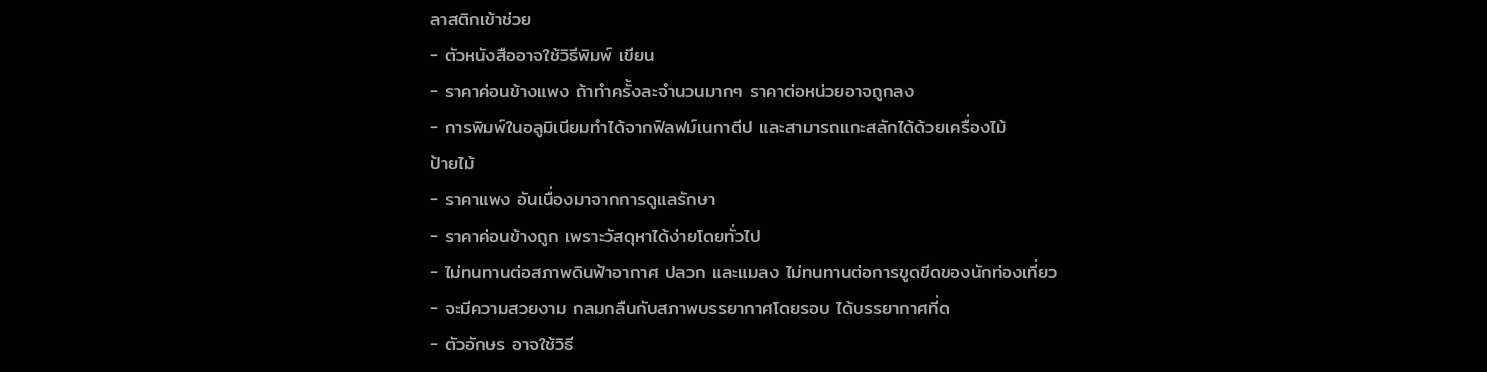ลาสติกเข้าช่วย
- ตัวหนังสืออาจใช้วิธีพิมพ์ เขียน
- ราคาค่อนข้างแพง ถ้าทำครั้งละจำนวนมากๆ ราคาต่อหน่วยอาจถูกลง
- การพิมพ์ในอลูมิเนียมทำได้จากฟิลฟม์เนกาตีป และสามารถแกะสลักได้ด้วยเครื่องไม้
ป้ายไม้
- ราคาแพง อันเนื่องมาจากการดูแลรักษา
- ราคาค่อนข้างถูก เพราะวัสดุหาได้ง่ายโดยทั่วไป
- ไม่ทนทานต่อสภาพดินฟ้าอากาศ ปลวก และแมลง ไม่ทนทานต่อการขูดขีดของนักท่องเที่ยว
- จะมีความสวยงาม กลมกลืนกับสภาพบรรยากาศโดยรอบ ได้บรรยากาศที่ด
- ตัวอักษร อาจใช้วิธี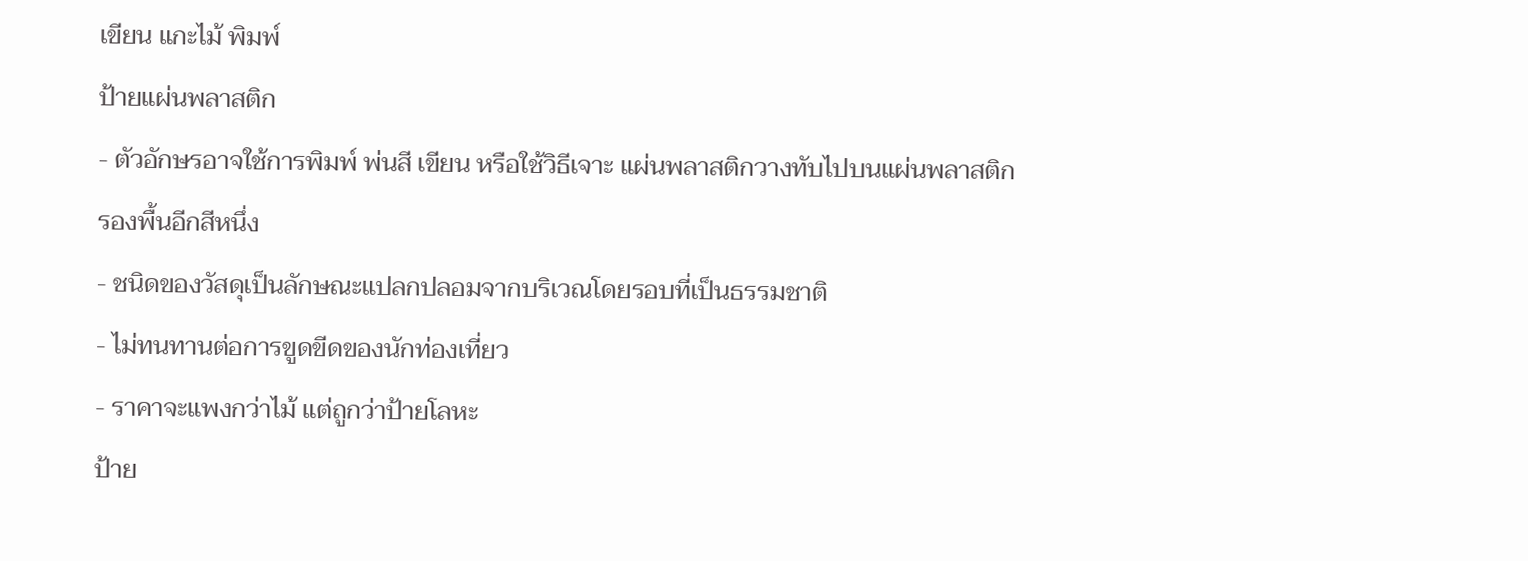เขียน แกะไม้ พิมพ์
ป้ายแผ่นพลาสติก
- ตัวอักษรอาจใช้การพิมพ์ พ่นสี เขียน หรือใช้วิธีเจาะ แผ่นพลาสติกวางทับไปบนแผ่นพลาสติกรองพื้นอีกสีหนึ่ง
- ชนิดของวัสดุเป็นลักษณะแปลกปลอมจากบริเวณโดยรอบที่เป็นธรรมชาติ
- ไม่ทนทานต่อการขูดขีดของนักท่องเที่ยว
- ราคาจะแพงกว่าไม้ แต่ถูกว่าป้ายโลหะ
ป้าย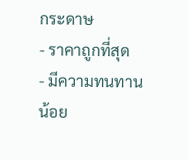กระดาษ
- ราคาถูกที่สุด
- มีความทนทานน้อย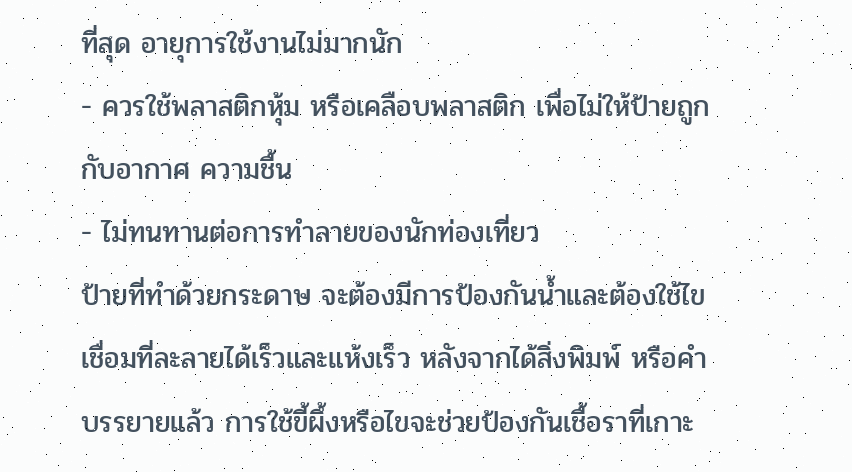ที่สุด อายุการใช้งานไม่มากนัก
- ควรใช้พลาสติกหุ้ม หรือเคลือบพลาสติก เพื่อไม่ให้ป้ายถูกกับอากาศ ความชื้น
- ไม่ทนทานต่อการทำลายของนักท่องเที่ยว
ป้ายที่ทำด้วยกระดาษ จะต้องมีการป้องกันน้ำและต้องใช้ไขเชื่อมที่ละลายได้เร็วและแห้งเร็ว หลังจากได้สิ่งพิมพ์ หรือคำบรรยายแล้ว การใช้ขี้ผึ้งหรือไขจะช่วยป้องกันเชื้อราที่เกาะ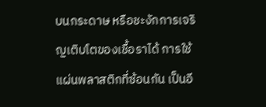บนกระดาษ หรือชะงักการเจริญเติบโตของเชื้อราได้ การใช้แผ่นพลาสติกที่ซ้อนกัน เป็นอี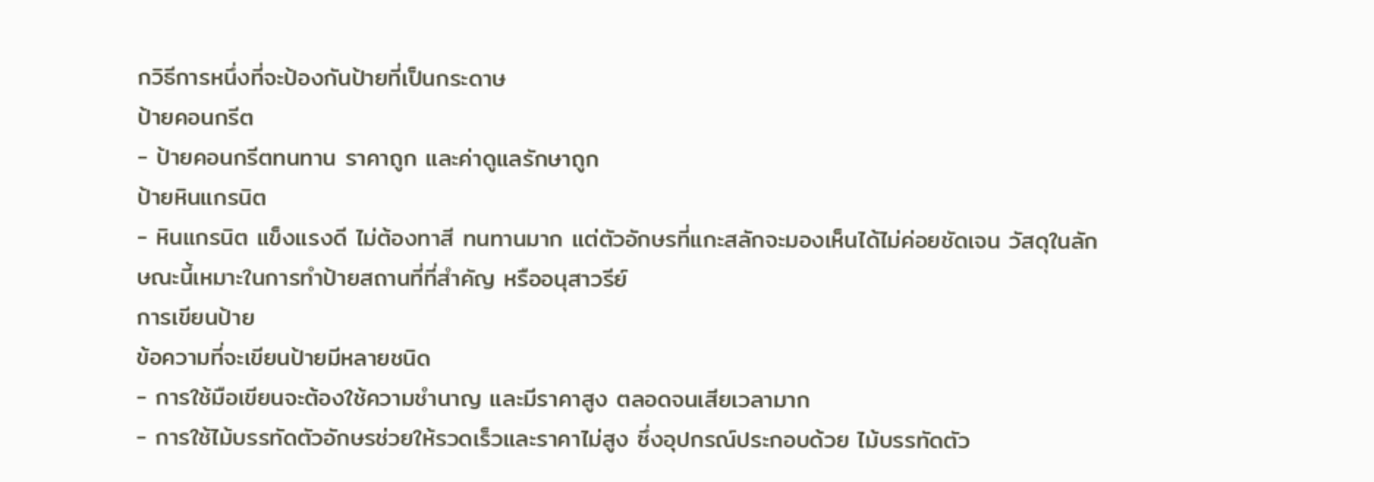กวิธีการหนึ่งที่จะป้องกันป้ายที่เป็นกระดาษ
ป้ายคอนกรีต
- ป้ายคอนกรีตทนทาน ราคาถูก และค่าดูแลรักษาถูก
ป้ายหินแกรนิต
- หินแกรนิต แข็งแรงดี ไม่ต้องทาสี ทนทานมาก แต่ตัวอักษรที่แกะสลักจะมองเห็นได้ไม่ค่อยชัดเจน วัสดุในลักษณะนี้เหมาะในการทำป้ายสถานที่ที่สำคัญ หรืออนุสาวรีย์
การเขียนป้าย
ข้อความที่จะเขียนป้ายมีหลายชนิด
- การใช้มือเขียนจะต้องใช้ความชำนาญ และมีราคาสูง ตลอดจนเสียเวลามาก
- การใช้ไม้บรรทัดตัวอักษรช่วยให้รวดเร็วและราคาไม่สูง ซึ่งอุปกรณ์ประกอบด้วย ไม้บรรทัดตัว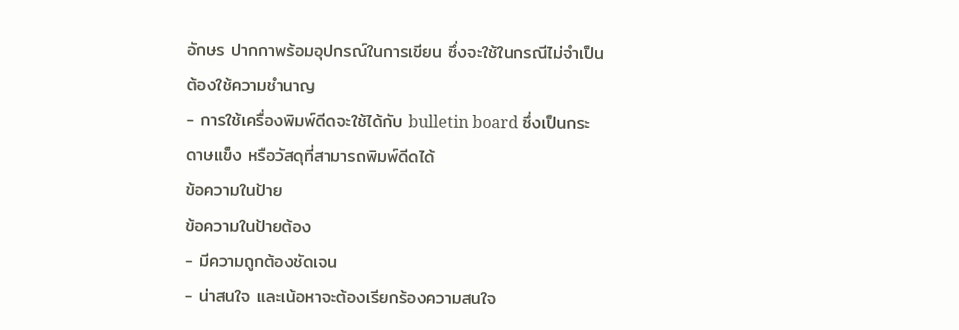อักษร ปากกาพร้อมอุปกรณ์ในการเขียน ซึ่งจะใช้ในกรณีไม่จำเป็นต้องใช้ความชำนาญ
- การใช้เครื่องพิมพ์ดีดจะใช้ได้กับ bulletin board ซึ่งเป็นกระดาษแข็ง หรือวัสดุที่สามารถพิมพ์ดีดได้
ข้อความในป้าย
ข้อความในป้ายต้อง
- มีความถูกต้องชัดเจน
- น่าสนใจ และเน้อหาจะต้องเรียกร้องความสนใจ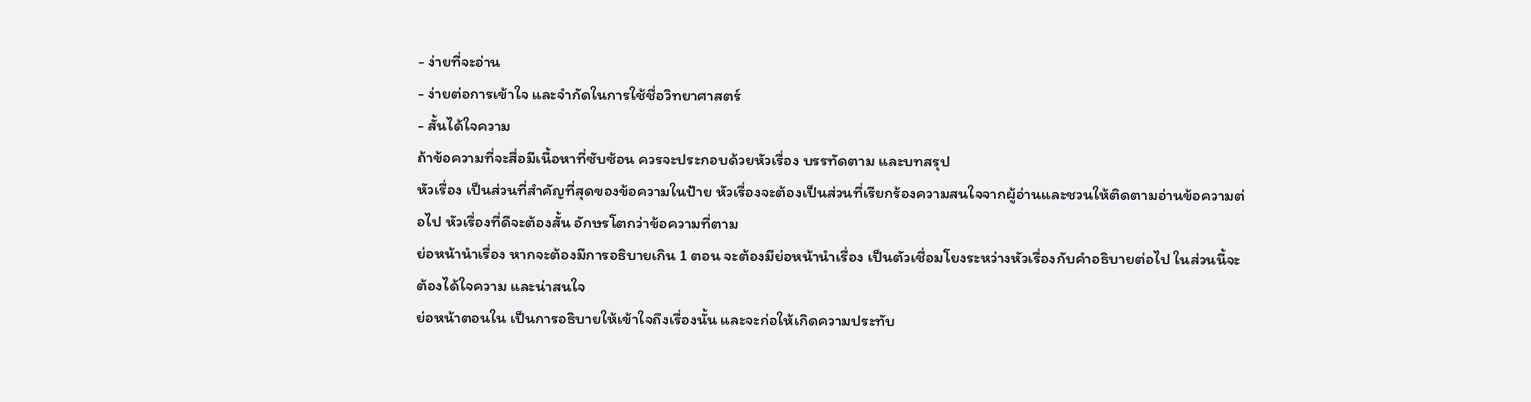- ง่ายที่จะอ่าน
- ง่ายต่อการเข้าใจ และจำกัดในการใช้ชื่อวิทยาศาสตร์
- สั้นได้ใจความ
ถ้าข้อความที่จะสื่อมีเนื้อหาที่ซับซ้อน ควรจะประกอบด้วยหัวเรื่อง บรรทัดตาม และบทสรุป
หัวเรื่อง เป็นส่วนที่สำคัญที่สุดของข้อความในป้าย หัวเรื่องจะต้องเป็นส่วนที่เรียกร้องความสนใจจากผู้อ่านและชวนให้ติดตามอ่านข้อความต่อไป หัวเรื่องที่ดีจะต้องสั้น อักษรโตกว่าข้อความที่ตาม
ย่อหน้านำเรื่อง หากจะต้องมีการอธิบายเกิน 1 ตอน จะต้องมีย่อหน้านำเรื่อง เป็นตัวเชื่อมโยงระหว่างหัวเรื่องกับคำอธิบายต่อไป ในส่วนนี้จะต้องได้ใจความ และน่าสนใจ
ย่อหน้าตอนใน เป็นการอธิบายให้เข้าใจถึงเรื่องนั้น และจะก่อให้เกิดความประทับ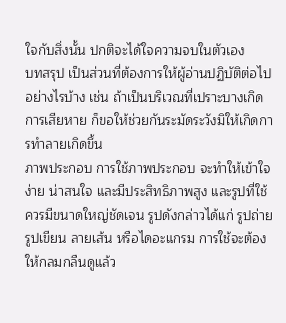ใจกับสิ่งนั้น ปกติจะได้ใจความจบในตัวเอง
บทสรุป เป็นส่วนที่ต้องการให้ผู้อ่านปฏิบัติต่อไปอย่างไรบ้าง เช่น ถ้าเป็นบริเวณที่เปราะบางเกิดการเสียหาย ก็ขอให้ช่วยกันระมัดระวังมิให้เกิดการทำลายเกิดขึ้น
ภาพประกอบ การใช้ภาพประกอบ จะทำให้เข้าใจง่าย น่าสนใจ และมีประสิทธิภาพสูง และรูปที่ใช้ควรมีขนาดใหญ่ชัดเจน รูปดังกล่าวได้แก่ รูปถ่าย รูปเขียน ลายเส้น หรือไดอะแกรม การใช้จะต้องให้กลมกลืนดูแล้ว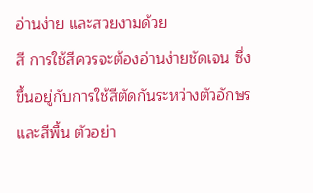อ่านง่าย และสวยงามด้วย
สี การใช้สีควรจะต้องอ่านง่ายชัดเจน ซึ่งขึ้นอยู่กับการใช้สีตัดกันระหว่างตัวอักษรและสีพื้น ตัวอย่า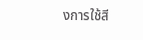งการใช้สี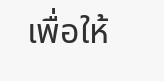เพื่อให้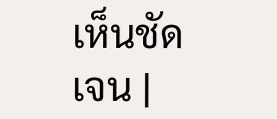เห็นชัดเจน |